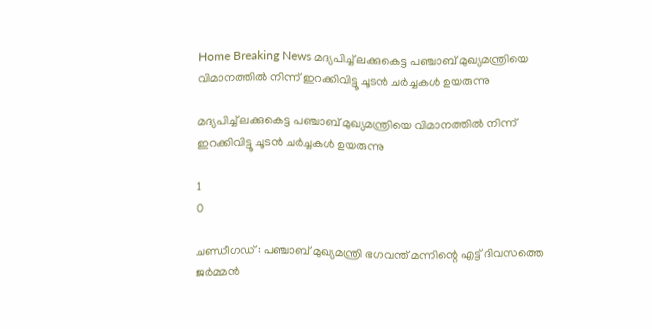Home Breaking News മദ്യപിച്ച് ലക്കുകെട്ട പഞ്ചാബ് മുഖ്യമന്ത്രിയെ വിമാനത്തില്‍ നിന്ന് ഇറക്കിവിട്ടൂ ചൂടന്‍ ചര്‍ച്ചകള്‍ ഉയരുന്നു

മദ്യപിച്ച് ലക്കുകെട്ട പഞ്ചാബ് മുഖ്യമന്ത്രിയെ വിമാനത്തില്‍ നിന്ന് ഇറക്കിവിട്ടൂ ചൂടന്‍ ചര്‍ച്ചകള്‍ ഉയരുന്നു

1
0

ചണ്ഡീഗഡ് : പഞ്ചാബ് മുഖ്യമന്ത്രി ഭഗവന്ത് മന്നിന്റെ എട്ട് ദിവസത്തെ ജര്‍മ്മന്‍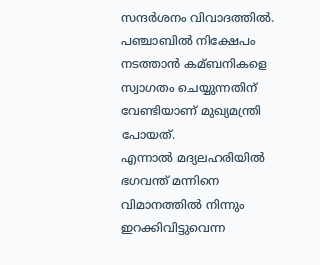സന്ദര്‍ശനം വിവാദത്തില്‍. പഞ്ചാബില്‍ നിക്ഷേപം നടത്താന്‍ കമ്ബനികളെ സ്വാഗതം ചെയ്യുന്നതിന് വേണ്ടിയാണ് മുഖ്യമന്ത്രി പോയത്.
എന്നാല്‍ മദ്യലഹരിയില്‍ ഭഗവന്ത് മന്നിനെ വിമാനത്തില്‍ നിന്നും ഇറക്കിവിട്ടുവെന്ന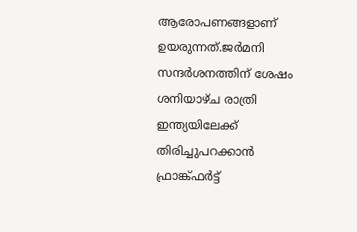ആരോപണങ്ങളാണ് ഉയരുന്നത്.ജര്‍മനി സന്ദര്‍ശനത്തിന് ശേഷം ശനിയാഴ്ച രാത്രി ഇന്ത്യയിലേക്ക് തിരിച്ചുപറക്കാന്‍ ഫ്രാങ്ക്ഫര്‍ട്ട്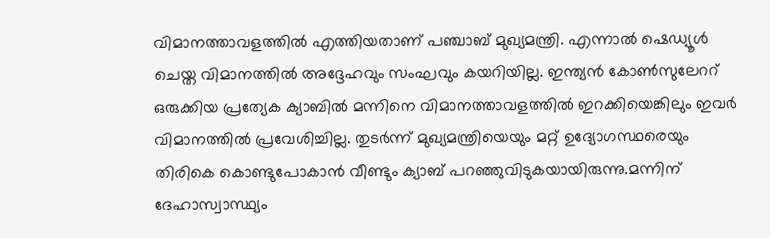വിമാനത്താവളത്തില്‍ എത്തിയതാണ് പഞ്ചാബ് മുഖ്യമന്ത്രി. എന്നാല്‍ ഷെഡ്യൂള്‍ ചെയ്ത വിമാനത്തില്‍ അദ്ദേഹവും സംഘവും കയറിയില്ല. ഇന്ത്യന്‍ കോണ്‍സുലേററ് ഒരുക്കിയ പ്രത്യേക ക്യാബില്‍ മന്നിനെ വിമാനത്താവളത്തില്‍ ഇറക്കിയെങ്കിലും ഇവര്‍ വിമാനത്തില്‍ പ്രവേശിച്ചില്ല. തുടര്‍ന്ന് മുഖ്യമന്ത്രിയെയും മറ്റ് ഉദ്യോഗസ്ഥരെയും തിരികെ കൊണ്ടുപോകാന്‍ വീണ്ടും ക്യാബ് പറഞ്ഞുവിടുകയായിരുന്നു.മന്നിന് ദേഹാസ്വാസ്ഥ്യം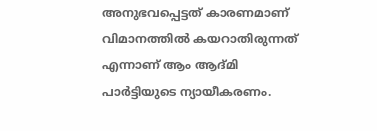അനുഭവപ്പെട്ടത് കാരണമാണ് വിമാനത്തില്‍ കയറാതിരുന്നത് എന്നാണ് ആം ആദ്മി പാര്‍ട്ടിയുടെ ന്യായീകരണം.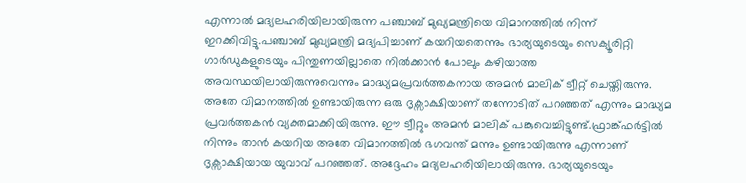എന്നാല്‍ മദ്യലഹരിയിലായിരുന്ന പഞ്ചാബ് മുഖ്യമന്ത്രിയെ വിമാനത്തില്‍ നിന്ന് ഇറക്കിവിട്ടു.പഞ്ചാബ് മുഖ്യമന്ത്രി മദ്യപിച്ചാണ് കയറിയതെന്നും ഭാര്യയുടെയും സെക്യൂരിറ്റി ഗാര്‍ഡുകളുടെയും പിന്തുണയില്ലാതെ നില്‍ക്കാന്‍ പോലും കഴിയാത്ത അവസ്ഥയിലായിരുന്നുവെന്നും മാദ്ധ്യമപ്രവര്‍ത്തകനായ അമന്‍ മാലിക് ട്വീറ്റ് ചെയ്തിരുന്നു. അതേ വിമാനത്തില്‍ ഉണ്ടായിരുന്ന ഒരു ദൃക്സാക്ഷിയാണ് തന്നോടിത് പറഞ്ഞത് എന്നും മാദ്ധ്യമ പ്രവര്‍ത്തകന്‍ വ്യക്തമാക്കിയിരുന്നു. ഈ ട്വീറ്റും അമന്‍ മാലിക് പങ്കുവെച്ചിട്ടുണ്ട്.ഫ്രാങ്ക്ഫര്‍ട്ടില്‍ നിന്നും താന്‍ കയറിയ അതേ വിമാനത്തില്‍ ഭഗവന്ത് മന്നും ഉണ്ടായിരുന്നു എന്നാണ് ദൃക്സാക്ഷിയായ യുവാവ് പറഞ്ഞത്. അദ്ദേഹം മദ്യലഹരിയിലായിരുന്നു. ഭാര്യയുടെയും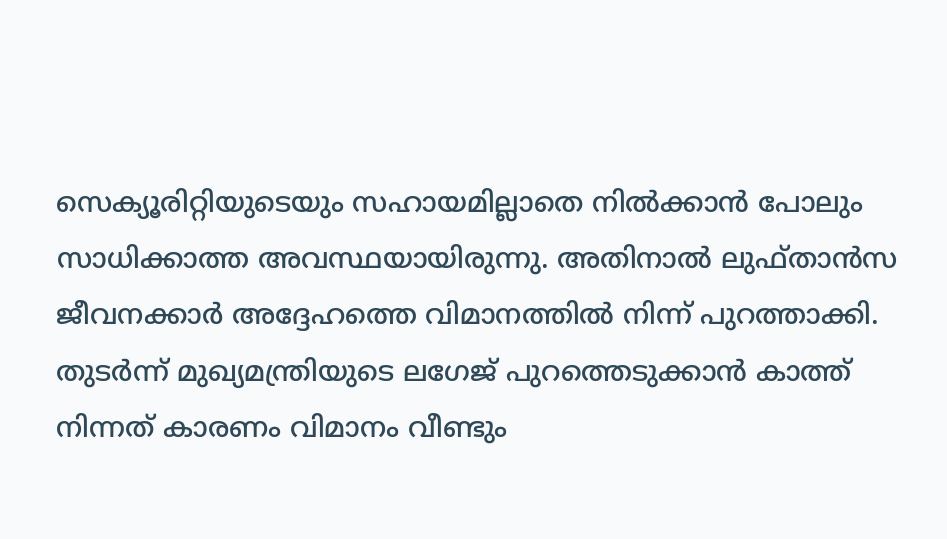സെക്യൂരിറ്റിയുടെയും സഹായമില്ലാതെ നില്‍ക്കാന്‍ പോലും സാധിക്കാത്ത അവസ്ഥയായിരുന്നു. അതിനാല്‍ ലുഫ്താന്‍സ ജീവനക്കാര്‍ അദ്ദേഹത്തെ വിമാനത്തില്‍ നിന്ന് പുറത്താക്കി. തുടര്‍ന്ന് മുഖ്യമന്ത്രിയുടെ ലഗേജ് പുറത്തെടുക്കാന്‍ കാത്ത് നിന്നത് കാരണം വിമാനം വീണ്ടും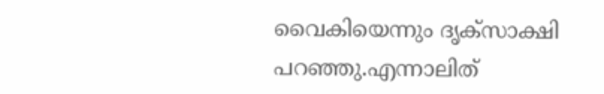വൈകിയെന്നും ദൃക്സാക്ഷി പറഞ്ഞു.എന്നാലിത്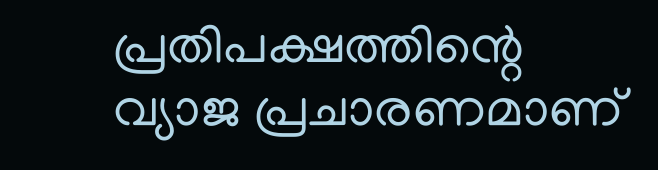പ്രതിപക്ഷത്തിന്റെ വ്യാജ പ്രചാരണമാണ്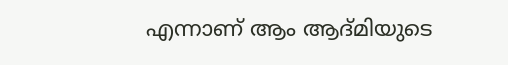എന്നാണ് ആം ആദ്മിയുടെ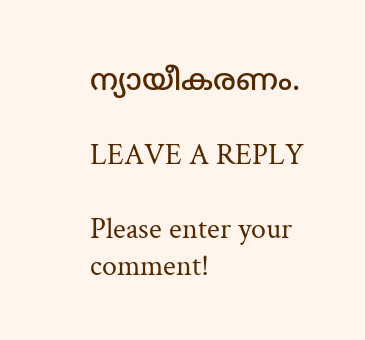ന്യായീകരണം.

LEAVE A REPLY

Please enter your comment!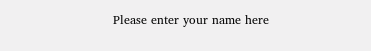Please enter your name here